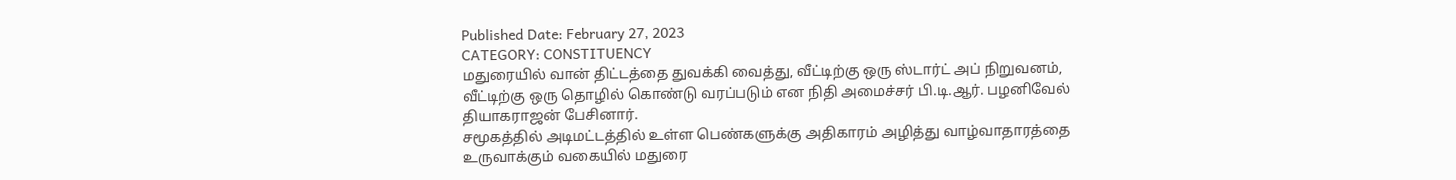Published Date: February 27, 2023
CATEGORY: CONSTITUENCY
மதுரையில் வான் திட்டத்தை துவக்கி வைத்து, வீட்டிற்கு ஒரு ஸ்டார்ட் அப் நிறுவனம், வீட்டிற்கு ஒரு தொழில் கொண்டு வரப்படும் என நிதி அமைச்சர் பி.டி.ஆர். பழனிவேல் தியாகராஜன் பேசினார்.
சமூகத்தில் அடிமட்டத்தில் உள்ள பெண்களுக்கு அதிகாரம் அழித்து வாழ்வாதாரத்தை உருவாக்கும் வகையில் மதுரை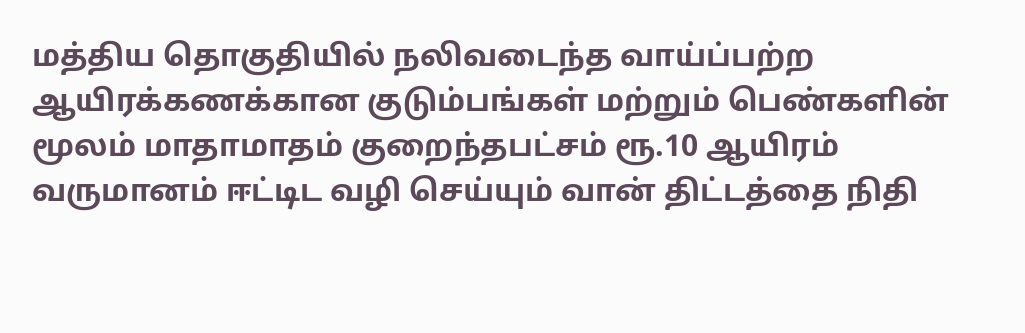மத்திய தொகுதியில் நலிவடைந்த வாய்ப்பற்ற ஆயிரக்கணக்கான குடும்பங்கள் மற்றும் பெண்களின் மூலம் மாதாமாதம் குறைந்தபட்சம் ரூ.10 ஆயிரம் வருமானம் ஈட்டிட வழி செய்யும் வான் திட்டத்தை நிதி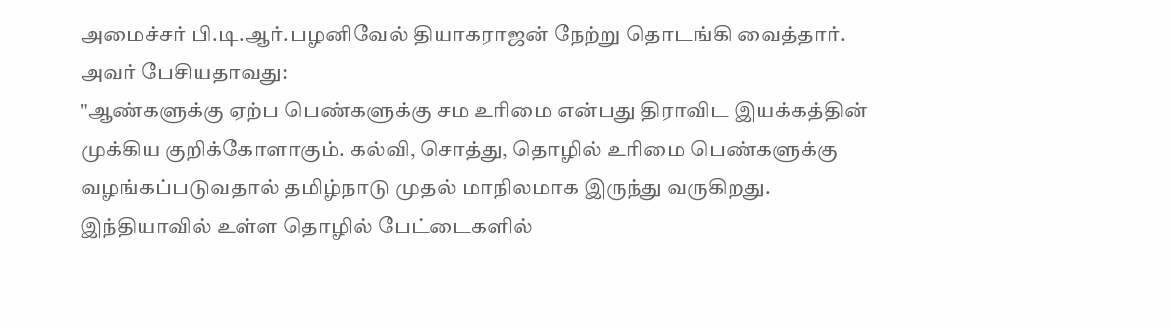அமைச்சர் பி.டி.ஆர்.பழனிவேல் தியாகராஜன் நேற்று தொடங்கி வைத்தார்.
அவர் பேசியதாவது:
"ஆண்களுக்கு ஏற்ப பெண்களுக்கு சம உரிமை என்பது திராவிட இயக்கத்தின் முக்கிய குறிக்கோளாகும். கல்வி, சொத்து, தொழில் உரிமை பெண்களுக்கு வழங்கப்படுவதால் தமிழ்நாடு முதல் மாநிலமாக இருந்து வருகிறது. இந்தியாவில் உள்ள தொழில் பேட்டைகளில்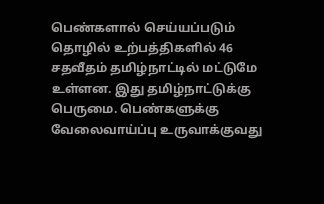பெண்களால் செய்யப்படும் தொழில் உற்பத்திகளில் 46 சதவீதம் தமிழ்நாட்டில் மட்டுமே உள்ளன. இது தமிழ்நாட்டுக்கு பெருமை. பெண்களுக்கு வேலைவாய்ப்பு உருவாக்குவது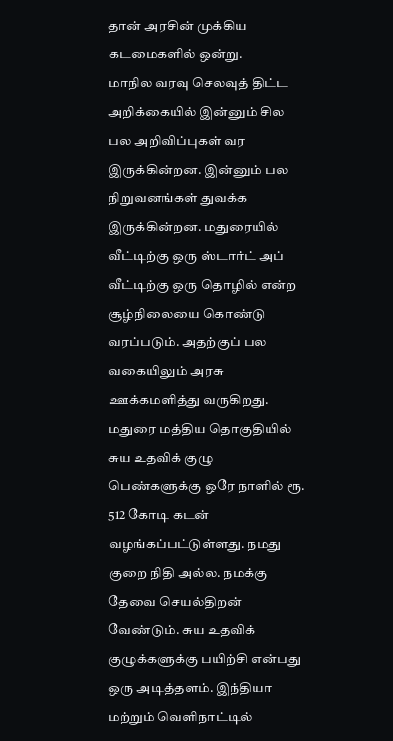தான் அரசின் முக்கிய கடமைகளில் ஒன்று.
மாநில வரவு செலவுத் திட்ட அறிக்கையில் இன்னும் சில பல அறிவிப்புகள் வர இருக்கின்றன. இன்னும் பல நிறுவனங்கள் துவக்க இருக்கின்றன. மதுரையில் வீட்டிற்கு ஒரு ஸ்டார்ட் அப் வீட்டிற்கு ஒரு தொழில் என்ற சூழ்நிலையை கொண்டு வரப்படும். அதற்குப் பல வகையிலும் அரசு ஊக்கமளித்து வருகிறது. மதுரை மத்திய தொகுதியில் சுய உதவிக் குழு பெண்களுக்கு ஒரே நாளில் ரூ. 512 கோடி கடன் வழங்கப்பட்டுள்ளது. நமது குறை நிதி அல்ல. நமக்கு தேவை செயல்திறன் வேண்டும். சுய உதவிக் குழுக்களுக்கு பயிற்சி என்பது ஒரு அடித்தளம். இந்தியா மற்றும் வெளிநாட்டில்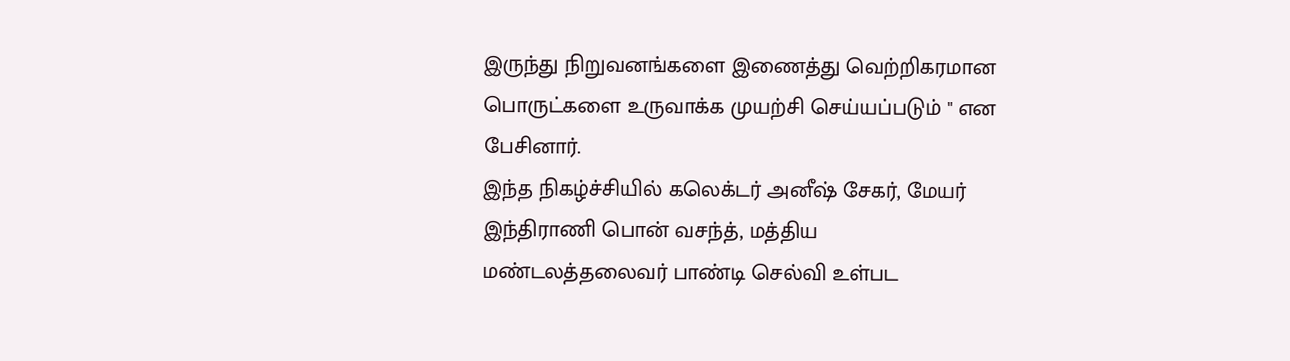இருந்து நிறுவனங்களை இணைத்து வெற்றிகரமான பொருட்களை உருவாக்க முயற்சி செய்யப்படும் " என பேசினார்.
இந்த நிகழ்ச்சியில் கலெக்டர் அனீஷ் சேகர், மேயர் இந்திராணி பொன் வசந்த், மத்திய மண்டலத்தலைவர் பாண்டி செல்வி உள்பட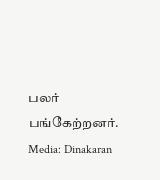பலர் பங்கேற்றனர்.
Media: Dinakaran